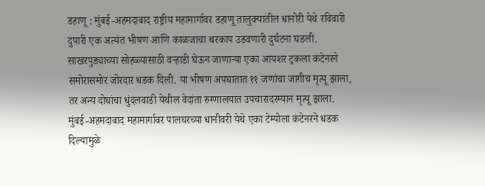डहाणू : मुंबई-अहमदाबाद राष्ट्रीय महामार्गावर डहाणू तालुक्यातील धानोरी येथे रविवारी दुपारी एक अत्यंत भीषण आणि काळजाचा थरकाप उडवणारी दुर्घटना घडली. साखरपुड्याच्या सोहळ्यासाठी वऱ्हाडी घेऊन जाणाऱ्या एका आयशर ट्रकला कंटेनरने समोरासमोर जोरदार धडक दिली. या भीषण अपघातात ११ जणांचा जागीच मृत्यू झाला, तर अन्य दोघांचा धुंदलवाडी येथील वेदांता रुग्णालयात उपचारादरम्यान मृत्यू झाला.
मुंबई-अहमदाबाद महामार्गावर पालघरच्या धानीवरी येथे एका टेम्पोला कंटेनरने धडक दिल्यामुळे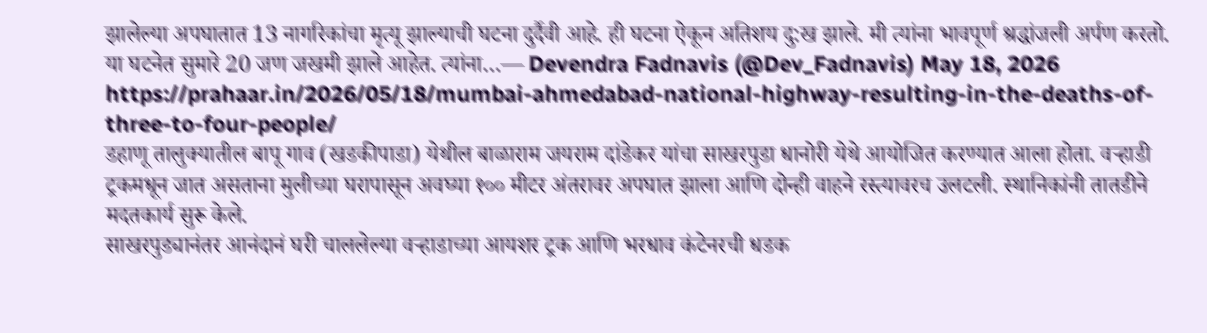झालेल्या अपघातात 13 नागरिकांचा मृत्यू झाल्याची घटना दुर्दैवी आहे. ही घटना ऐकून अतिशय दु:ख झाले. मी त्यांना भावपूर्ण श्रद्धांजली अर्पण करतो.
या घटनेत सुमारे 20 जण जखमी झाले आहेत. त्यांना…— Devendra Fadnavis (@Dev_Fadnavis) May 18, 2026
https://prahaar.in/2026/05/18/mumbai-ahmedabad-national-highway-resulting-in-the-deaths-of-three-to-four-people/
डहाणू तालुक्यातील बापू गाव (खडकीपाडा) येथील बाळाराम जयराम दांडेकर यांचा साखरपुडा धानोरी येथे आयोजित करण्यात आला होता. वऱ्हाडी ट्रकमधून जात असताना मुलीच्या घरापासून अवघ्या १०० मीटर अंतरावर अपघात झाला आणि दोन्ही वाहने रस्त्यावरच उलटली. स्थानिकांनी तातडीने मदतकार्य सुरू केले.
साखरपुड्यानंतर आनंदानं घरी चाललेल्या वऱ्हाडाच्या आयशर ट्रक आणि भरधाव कंटेनरची धडक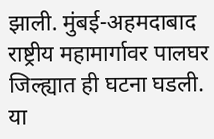झाली. मुंबई-अहमदाबाद राष्ट्रीय महामार्गावर पालघर जिल्ह्यात ही घटना घडली. या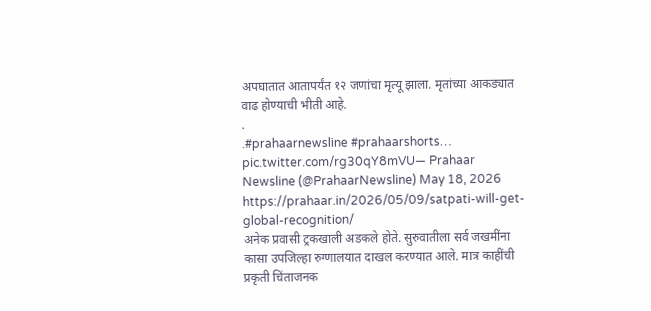अपघातात आतापर्यंत १२ जणांचा मृत्यू झाला. मृतांच्या आकड्यात वाढ होण्याची भीती आहे.
.
.#prahaarnewsline #prahaarshorts… pic.twitter.com/rg30qY8mVU— Prahaar Newsline (@PrahaarNewsline) May 18, 2026
https://prahaar.in/2026/05/09/satpati-will-get-global-recognition/
अनेक प्रवासी ट्रकखाली अडकले होते. सुरुवातीला सर्व जखमींना कासा उपजिल्हा रुग्णालयात दाखल करण्यात आले. मात्र काहींची प्रकृती चिंताजनक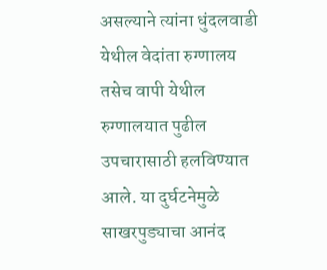असल्याने त्यांना धुंदलवाडी येथील वेदांता रुग्णालय तसेच वापी येथील रुग्णालयात पुढील उपचारासाठी हलविण्यात आले. या दुर्घटनेमुळे साखरपुड्याचा आनंद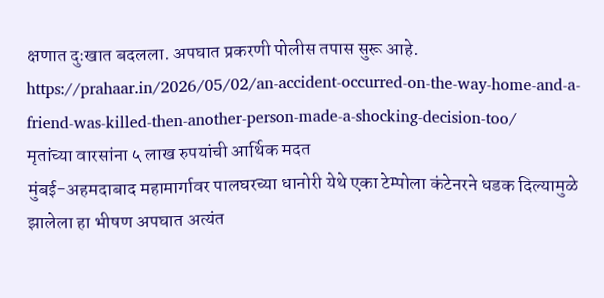क्षणात दुःखात बदलला. अपघात प्रकरणी पोलीस तपास सुरू आहे.
https://prahaar.in/2026/05/02/an-accident-occurred-on-the-way-home-and-a-friend-was-killed-then-another-person-made-a-shocking-decision-too/
मृतांच्या वारसांना ५ लाख रुपयांची आर्थिक मदत
मुंबई-अहमदाबाद महामार्गावर पालघरच्या धानोरी येथे एका टेम्पोला कंटेनरने धडक दिल्यामुळे झालेला हा भीषण अपघात अत्यंत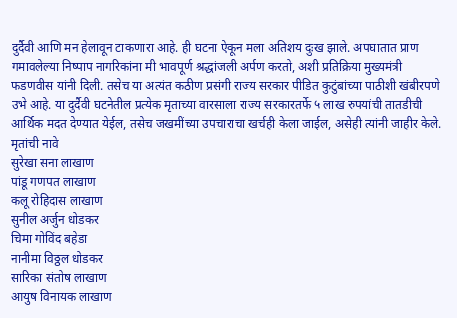दुर्दैवी आणि मन हेलावून टाकणारा आहे. ही घटना ऐकून मला अतिशय दुःख झाले. अपघातात प्राण गमावलेल्या निष्पाप नागरिकांना मी भावपूर्ण श्रद्धांजली अर्पण करतो, अशी प्रतिक्रिया मुख्यमंत्री फडणवीस यांनी दिली. तसेच या अत्यंत कठीण प्रसंगी राज्य सरकार पीडित कुटुंबांच्या पाठीशी खंबीरपणे उभे आहे. या दुर्दैवी घटनेतील प्रत्येक मृताच्या वारसाला राज्य सरकारतर्फे ५ लाख रुपयांची तातडीची आर्थिक मदत देण्यात येईल, तसेच जखमींच्या उपचाराचा खर्चही केला जाईल, असेही त्यांनी जाहीर केले.
मृतांची नावे
सुरेखा सना लाखाण
पांडू गणपत लाखाण
कलू रोहिदास लाखाण
सुनील अर्जुन धोडकर
चिमा गोविंद बहेडा
नानीमा विठ्ठल धोडकर
सारिका संतोष लाखाण
आयुष विनायक लाखाण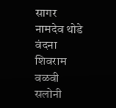सागर नामदेव थोडे
वंदना शिवराम वळवी
सलोनी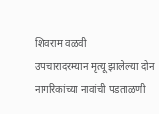शिवराम वळवी
उपचारादरम्यान मृत्यू झालेल्या दोन नागरिकांच्या नावांची पडताळणी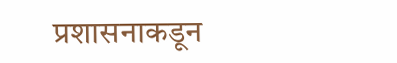प्रशासनाकडून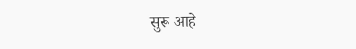सुरू आहे